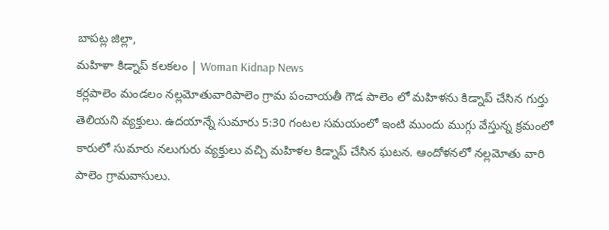బాపట్ల జిల్లా,
మహిళా కిడ్నాప్ కలకలం | Woman Kidnap News
కర్లపాలెం మండలం నల్లమోతువారిపాలెం గ్రామ పంచాయతీ గౌడ పాలెం లో మహిళను కిడ్నాప్ చేసిన గుర్తు తెలియని వ్యక్తులు. ఉదయాన్నే సుమారు 5:30 గంటల సమయంలో ఇంటి ముందు ముగ్గు వేస్తున్న క్రమంలో కారులో సుమారు నలుగురు వ్యక్తులు వచ్చి మహిళల కిడ్నాప్ చేసిన ఘటన. ఆందోళనలో నల్లమోతు వారి పాలెం గ్రామవాసులు.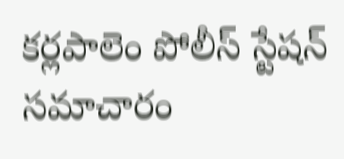కర్లపాలెం పోలీస్ స్టేషన్ సమాచారం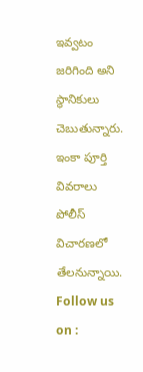ఇవ్వటం జరిగింది అని స్థానికులు చెబుతున్నారు. ఇంకా పూర్తి వివరాలు పోలీస్ విచారణలో తేలనున్నాయి.
Follow us on :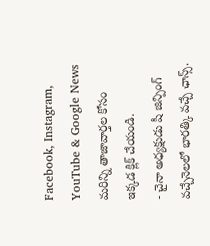Facebook, Instagram, YouTube & Google News
మరిన్ని తాజావార్తల కోసం ఇక్కడ క్లిక్ చేయండి.
- చైనా అధ్యక్షుడు షీ జిన్పింగ్ వచ్చేనెలలో భారత్కి వచ్చే ఛాన్స్.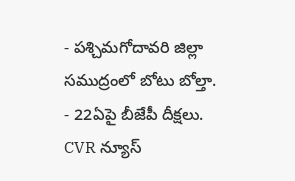- పశ్చిమగోదావరి జిల్లా సముద్రంలో బోటు బోల్తా.
- 22ఏపై బీజేపీ దీక్షలు.
CVR న్యూస్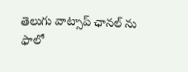తెలుగు వాట్సాప్ ఛానల్ ను ఫాలో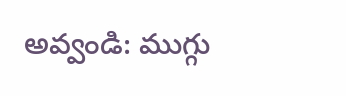అవ్వండి: ముగ్గు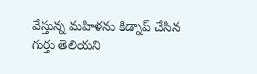వేస్తున్న మహిళను కిడ్నాప్ చేసిన గుర్తు తెలియని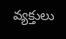వ్యక్తులు